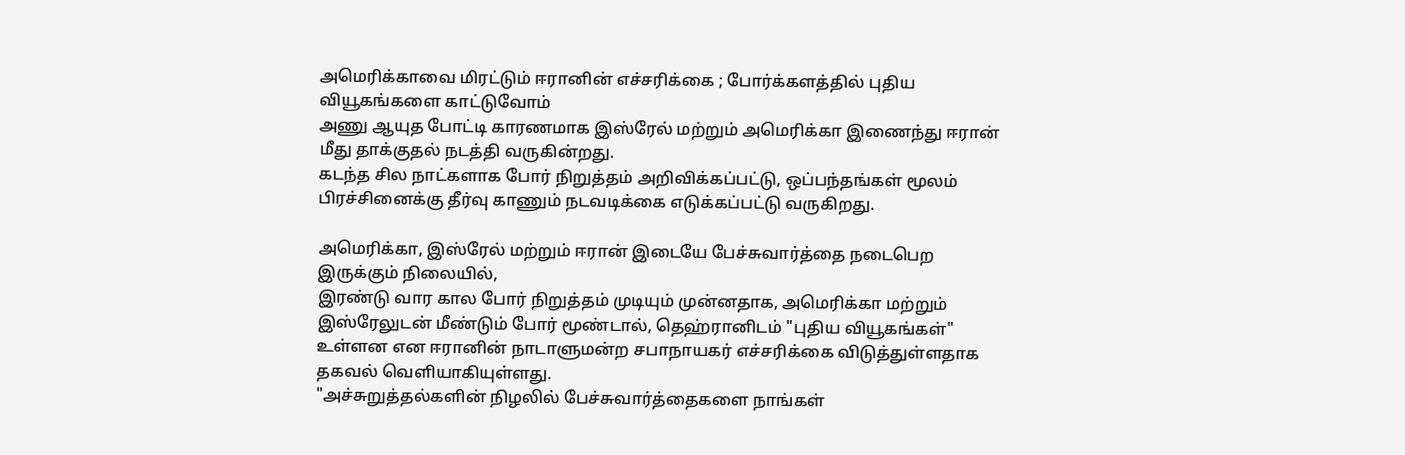அமெரிக்காவை மிரட்டும் ஈரானின் எச்சரிக்கை ; போர்க்களத்தில் புதிய வியூகங்களை காட்டுவோம்
அணு ஆயுத போட்டி காரணமாக இஸ்ரேல் மற்றும் அமெரிக்கா இணைந்து ஈரான் மீது தாக்குதல் நடத்தி வருகின்றது.
கடந்த சில நாட்களாக போர் நிறுத்தம் அறிவிக்கப்பட்டு, ஒப்பந்தங்கள் மூலம் பிரச்சினைக்கு தீர்வு காணும் நடவடிக்கை எடுக்கப்பட்டு வருகிறது.

அமெரிக்கா, இஸ்ரேல் மற்றும் ஈரான் இடையே பேச்சுவார்த்தை நடைபெற இருக்கும் நிலையில்,
இரண்டு வார கால போர் நிறுத்தம் முடியும் முன்னதாக, அமெரிக்கா மற்றும் இஸ்ரேலுடன் மீண்டும் போர் மூண்டால், தெஹ்ரானிடம் "புதிய வியூகங்கள்" உள்ளன என ஈரானின் நாடாளுமன்ற சபாநாயகர் எச்சரிக்கை விடுத்துள்ளதாக தகவல் வெளியாகியுள்ளது.
"அச்சுறுத்தல்களின் நிழலில் பேச்சுவார்த்தைகளை நாங்கள்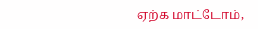ஏற்க மாட்டோம்,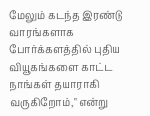மேலும் கடந்த இரண்டு வாரங்களாக போர்க்களத்தில் புதிய வியூகங்களை காட்ட நாங்கள் தயாராகி வருகிறோம்," என்று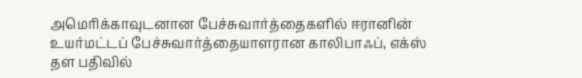அமெரிக்காவுடனான பேச்சுவார்த்தைகளில் ஈரானின் உயர்மட்டப் பேச்சுவார்த்தையாளரான காலிபாஃப், எக்ஸ் தள பதிவில்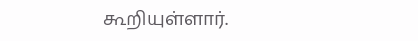கூறியுள்ளார்.